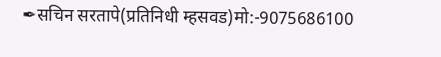✒सचिन सरतापे(प्रतिनिधी म्हसवड)मो:-9075686100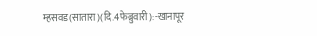म्हसवड(सातारा)(दि.4फेब्रुवारी):-खानापूर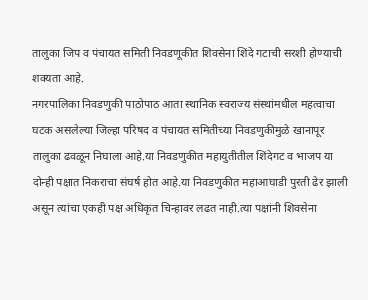तालुका जिप व पंचायत समिती निवडणूकीत शिवसेना शिंदे गटाची सरशी होण्याची शक्यता आहे.
नगरपालिका निवडणुकी पाठोपाठ आता स्थानिक स्वराज्य संस्थांमधील महत्वाचा घटक असलेल्या जिल्हा परिषद व पंचायत समितीच्या निवडणुकीमुळे खानापूर तालुका ढवळून निघाला आहे.या निवडणुकीत महायुतीतील शिंदेगट व भाजप या दोन्ही पक्षात निकराचा संघर्ष होत आहे.या निवडणुकीत महाआघाडी पुरती ढेर झाली असून त्यांचा एकही पक्ष अधिकृत चिन्हावर लढत नाही.त्या पक्षांनी शिवसेना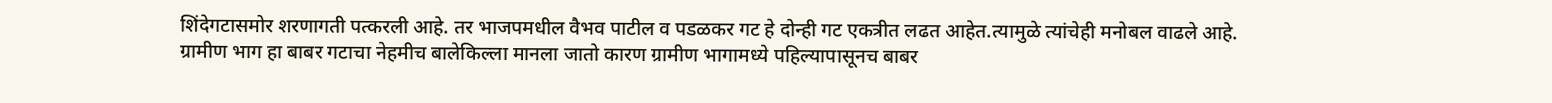शिंदेगटासमोर शरणागती पत्करली आहे. तर भाजपमधील वैभव पाटील व पडळकर गट हे दोन्ही गट एकत्रीत लढत आहेत.त्यामुळे त्यांचेही मनोबल वाढले आहे.
ग्रामीण भाग हा बाबर गटाचा नेहमीच बालेकिल्ला मानला जातो कारण ग्रामीण भागामध्ये पहिल्यापासूनच बाबर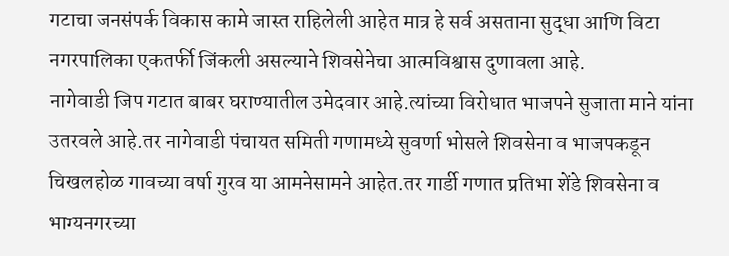गटाचा जनसंपर्क विकास कामे जास्त राहिलेली आहेत मात्र हे सर्व असताना सुद्धा आणि विटा नगरपालिका एकतर्फी जिंकली असल्याने शिवसेनेचा आत्मविश्वास दुणावला आहे.
नागेवाडी जिप गटात बाबर घराण्यातील उमेदवार आहे.त्यांच्या विरोधात भाजपने सुजाता माने यांना उतरवले आहे.तर नागेवाडी पंचायत समिती गणामध्ये सुवर्णा भोसले शिवसेना व भाजपकडून चिखलहोळ गावच्या वर्षा गुरव या आमनेसामने आहेत.तर गार्डी गणात प्रतिभा शेंडे शिवसेना व भाग्यनगरच्या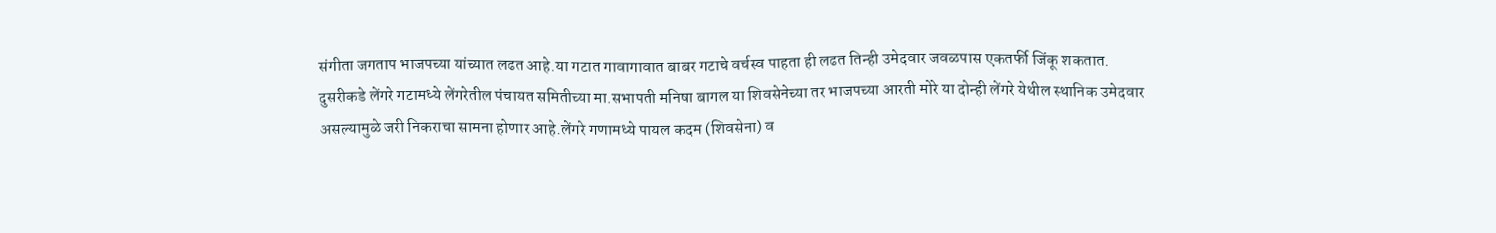संगीता जगताप भाजपच्या यांच्यात लढत आहे.या गटात गावागावात बाबर गटाचे वर्चस्व पाहता ही लढत तिन्ही उमेदवार जवळपास एकतर्फी जिंकू शकतात.
दुसरीकडे लेंगरे गटामध्ये लेंगरेतील पंचायत समितीच्या मा.सभापती मनिषा बागल या शिवसेनेच्या तर भाजपच्या आरती मोरे या दोन्ही लेंगरे येथील स्थानिक उमेदवार असल्यामुळे जरी निकराचा सामना होणार आहे.लेंगरे गणामध्ये पायल कदम (शिवसेना) व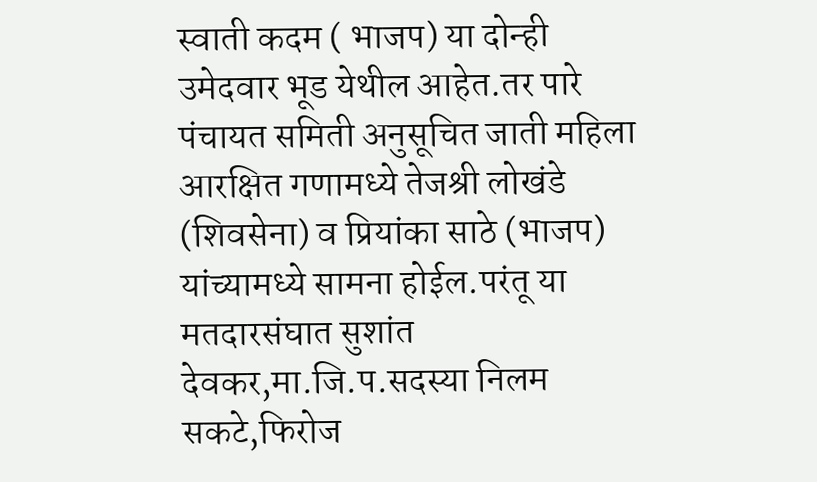स्वाती कदम ( भाजप) या दोन्ही उमेदवार भूड येथील आहेत.तर पारे पंचायत समिती अनुसूचित जाती महिला आरक्षित गणामध्ये तेजश्री लोखंडे (शिवसेना) व प्रियांका साठे (भाजप) यांच्यामध्ये सामना होईल.परंतू या मतदारसंघात सुशांत देवकर,मा.जि.प.सदस्या निलम सकटे,फिरोज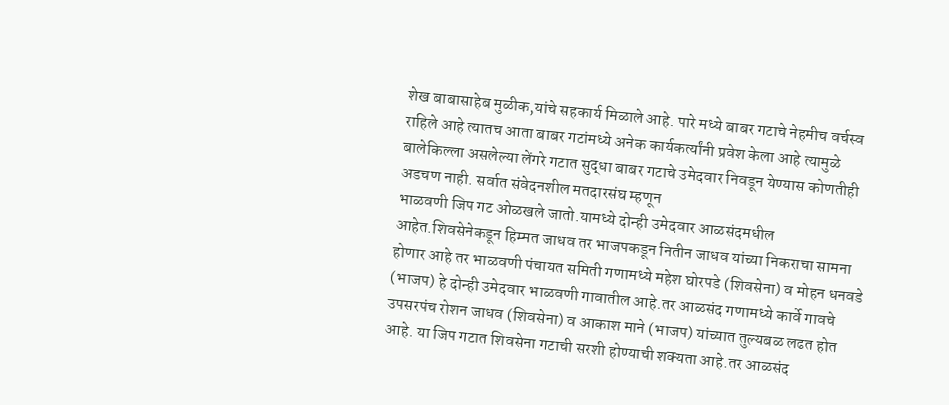शेख बाबासाहेब मुळीक,यांचे सहकार्य मिळाले आहे. पारे मध्ये बाबर गटाचे नेहमीच वर्चस्व राहिले आहे त्यातच आता बाबर गटांमध्ये अनेक कार्यकर्त्यांनी प्रवेश केला आहे त्यामुळे बालेकिल्ला असलेल्या लेंगरे गटात सुद्धा बाबर गटाचे उमेदवार निवडून येण्यास कोणतीही अडचण नाही. सर्वात संवेदनशील मतदारसंघ म्हणून
भाळवणी जिप गट ओळखले जातो.यामध्ये दोन्ही उमेदवार आळसंदमधील आहेत.शिवसेनेकडून हिम्मत जाधव तर भाजपकडून नितीन जाधव यांच्या निकराचा सामना होणार आहे तर भाळवणी पंचायत समिती गणामध्ये महेश घोरपडे (शिवसेना) व मोहन धनवडे (भाजप) हे दोन्ही उमेदवार भाळवणी गावातील आहे.तर आळसंद गणामध्ये कार्वे गावचे उपसरपंच रोशन जाधव (शिवसेना) व आकाश माने (भाजप) यांच्यात तुल्यबळ लढत होत आहे. या जिप गटात शिवसेना गटाची सरशी होण्याची शक्यता आहे.तर आळसंद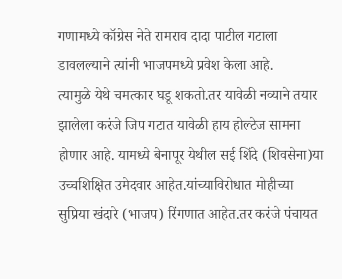गणामध्ये कॉग्रेस नेते रामराव दादा पाटील गटाला डावलल्याने त्यांनी भाजपमध्ये प्रवेश केला आहे.
त्यामुळे येथे चमत्कार घडू शकतो.तर यावेळी नव्याने तयार झालेला करंजे जिप गटात यावेळी हाय होल्टेज सामना होणार आहे. यामध्ये बेनापूर येथील सई शिंदे (शिवसेना)या उच्चशिक्षित उमेदवार आहेत.यांच्याविरोधात मोहीच्या सुप्रिया खंदारे (भाजप) रिंगणात आहेत.तर करंजे पंचायत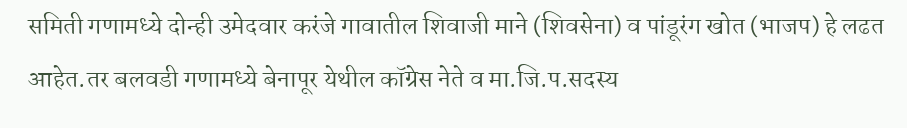समिती गणामध्ये दोन्ही उमेदवार करंजे गावातील शिवाजी माने (शिवसेना) व पांडूरंग खोत (भाजप) हे लढत आहेत.तर बलवडी गणामध्ये बेनापूर येथील कॉग्रेस नेते व मा.जि.प.सदस्य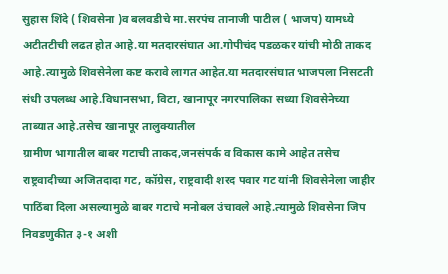सुहास शिंदे ( शिवसेना )व बलवडीचे मा.सरपंच तानाजी पाटील ( भाजप) यामध्ये अटीतटीची लढत होत आहे.या मतदारसंघात आ.गोपीचंद पडळकर यांची मोठी ताकद आहे.त्यामुळे शिवसेनेला कष्ट करावे लागत आहेत.या मतदारसंघात भाजपला निसटती संधी उपलब्ध आहे.विधानसभा, विटा, खानापूर नगरपालिका सध्या शिवसेनेच्या ताब्यात आहे.तसेच खानापूर तालुक्यातील
ग्रामीण भागातील बाबर गटाची ताकद,जनसंपर्क व विकास कामे आहेत तसेच राष्ट्रवादीच्या अजितदादा गट, कॉग्रेस, राष्ट्रवादी शरद पवार गट यांनी शिवसेनेला जाहीर पाठिंबा दिला असल्यामुळे बाबर गटाचे मनोबल उंचावले आहे.त्यामुळे शिवसेना जिप निवडणुकीत ३-१ अशी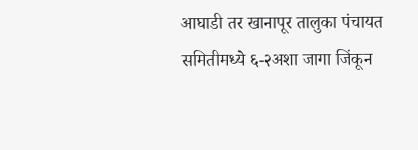आघाडी तर खानापूर तालुका पंचायत समितीमध्ये ६-२अशा जागा जिंकून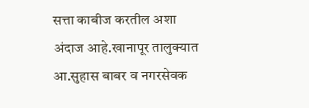सत्ता काबीज करतील अशा अंदाज आहे.खानापूर तालुक्यात आ.सुहास बाबर व नगरसेवक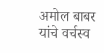अमोल बाबर यांचे वर्चस्व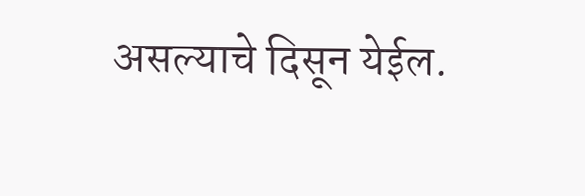असल्याचे दिसून येईल.